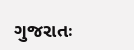ગુજરાતઃ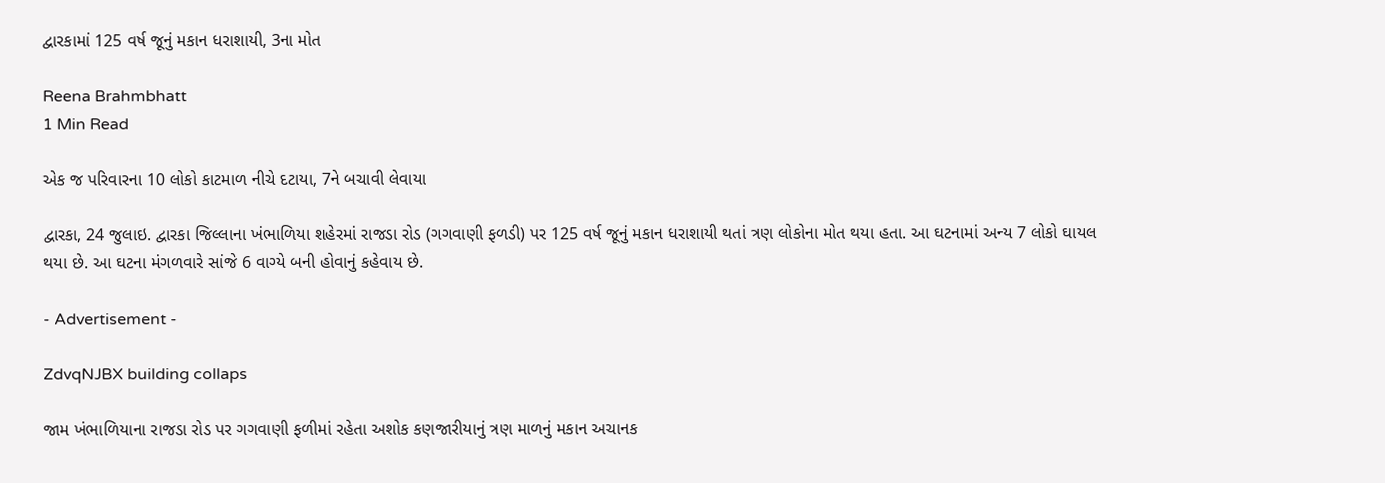દ્વારકામાં 125 વર્ષ જૂનું મકાન ધરાશાયી, 3ના મોત

Reena Brahmbhatt
1 Min Read

એક જ પરિવારના 10 લોકો કાટમાળ નીચે દટાયા, 7ને બચાવી લેવાયા

દ્વારકા, 24 જુલાઇ. દ્વારકા જિલ્લાના ખંભાળિયા શહેરમાં રાજડા રોડ (ગગવાણી ફળડી) પર 125 વર્ષ જૂનું મકાન ધરાશાયી થતાં ત્રણ લોકોના મોત થયા હતા. આ ઘટનામાં અન્ય 7 લોકો ઘાયલ થયા છે. આ ઘટના મંગળવારે સાંજે 6 વાગ્યે બની હોવાનું કહેવાય છે.

- Advertisement -

ZdvqNJBX building collaps

જામ ખંભાળિયાના રાજડા રોડ પર ગગવાણી ફળીમાં રહેતા અશોક કણજારીયાનું ત્રણ માળનું મકાન અચાનક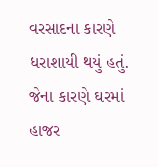વરસાદના કારણે ધરાશાયી થયું હતું. જેના કારણે ઘરમાં હાજર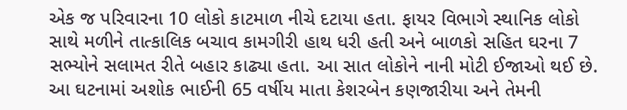એક જ પરિવારના 10 લોકો કાટમાળ નીચે દટાયા હતા. ફાયર વિભાગે સ્થાનિક લોકો સાથે મળીને તાત્કાલિક બચાવ કામગીરી હાથ ધરી હતી અને બાળકો સહિત ઘરના 7 સભ્યોને સલામત રીતે બહાર કાઢ્યા હતા. આ સાત લોકોને નાની મોટી ઈજાઓ થઈ છે. આ ઘટનામાં અશોક ભાઈની 65 વર્ષીય માતા કેશરબેન કણજારીયા અને તેમની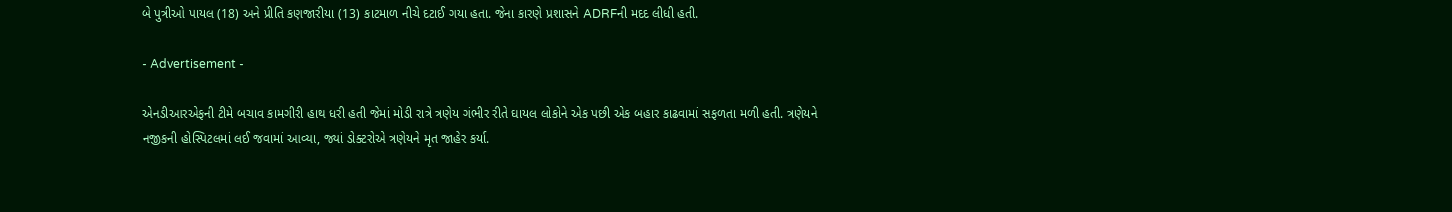બે પુત્રીઓ પાયલ (18) અને પ્રીતિ કણજારીયા (13) કાટમાળ નીચે દટાઈ ગયા હતા. જેના કારણે પ્રશાસને ADRFની મદદ લીધી હતી.

- Advertisement -

એનડીઆરએફની ટીમે બચાવ કામગીરી હાથ ધરી હતી જેમાં મોડી રાત્રે ત્રણેય ગંભીર રીતે ઘાયલ લોકોને એક પછી એક બહાર કાઢવામાં સફળતા મળી હતી. ત્રણેયને નજીકની હોસ્પિટલમાં લઈ જવામાં આવ્યા, જ્યાં ડોક્ટરોએ ત્રણેયને મૃત જાહેર કર્યા.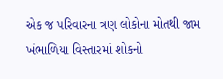એક જ પરિવારના ત્રણ લોકોના મોતથી જામ ખંભાળિયા વિસ્તારમાં શોકનો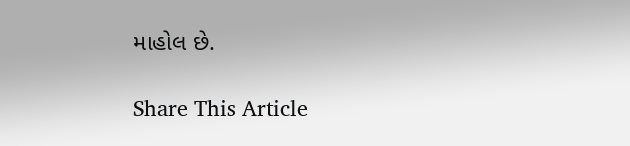માહોલ છે.

Share This Article